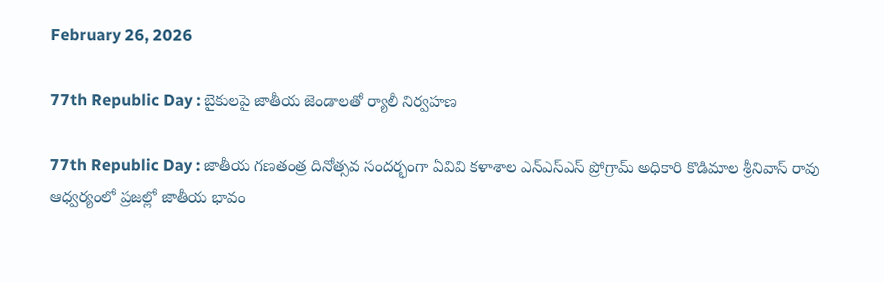February 26, 2026

77th Republic Day : బైకులపై జాతీయ జెండాలతో ర్యాలీ నిర్వహణ

77th Republic Day : జాతీయ గణతంత్ర దినోత్సవ సందర్భంగా ఏవివి కళాశాల ఎన్ఎస్ఎస్ ప్రోగ్రామ్ అధికారి కొడిమాల శ్రీనివాస్ రావు ఆధ్వర్యంలో ప్రజల్లో జాతీయ భావం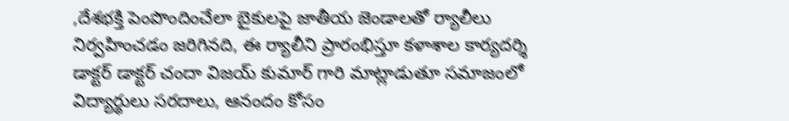,దేశభక్తి పెంపొందించేలా బైకులపై జాతీయ జెండాలతో ర్యాలీలు నిర్వహించడం జరిగినది, ఈ ర్యాలీని ప్రారంభిస్తూ కళాశాల కార్యదర్శి డాక్టర్ డాక్టర్ చందా విజయ్ కుమార్ గారి మాట్లాడుతూ సమాజంలో విద్యార్థులు సరదాలు, ఆనందం కోసం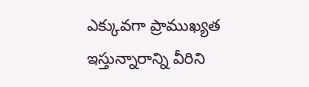ఎక్కువగా ప్రాముఖ్యత ఇస్తున్నారాన్ని వీరిని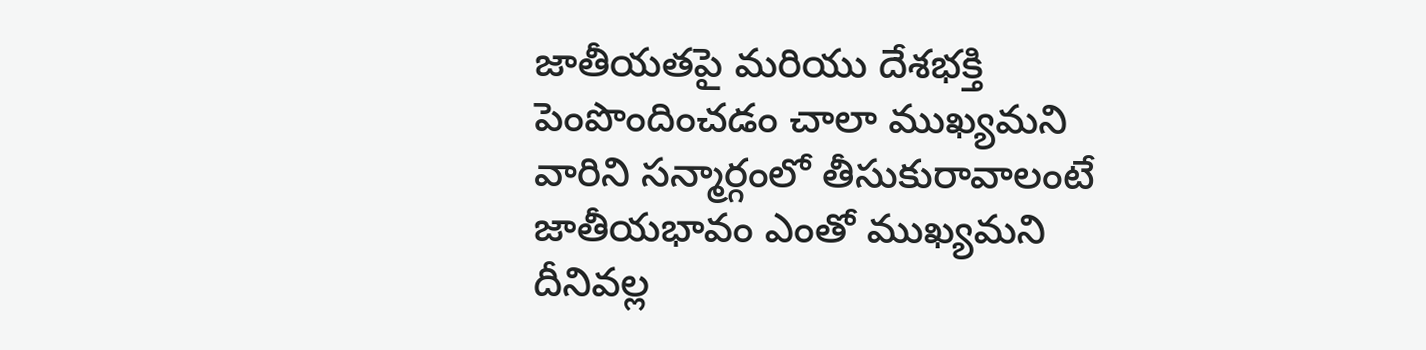జాతీయతపై మరియు దేశభక్తి పెంపొందించడం చాలా ముఖ్యమని వారిని సన్మార్గంలో తీసుకురావాలంటే జాతీయభావం ఎంతో ముఖ్యమని దీనివల్ల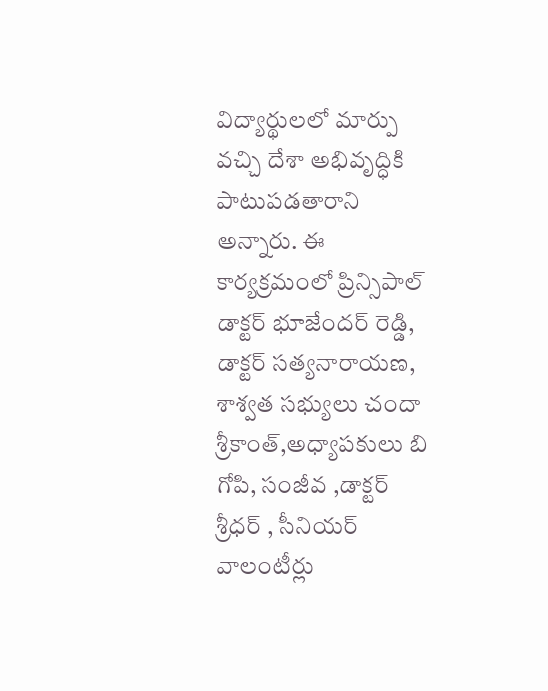విద్యార్థులలో మార్పు వచ్చి దేశా అభివృద్ధికి పాటుపడతారాని అన్నారు. ఈ కార్యక్రమంలో ప్రిన్సిపాల్ డాక్టర్ భూజేందర్ రెడ్డి, డాక్టర్ సత్యనారాయణ, శాశ్వత సభ్యులు చందా శ్రీకాంత్,అధ్యాపకులు బి గోపి, సంజీవ ,డాక్టర్ శ్రీధర్ , సీనియర్ వాలంటీర్లు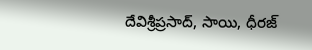దేవిశ్రీప్రసాద్, సాయి, ధీరజ్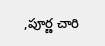,పూర్ణ చారి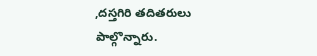,దస్తగిరి తదితరులు పాల్గొన్నారు.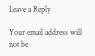Leave a Reply

Your email address will not be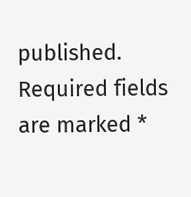published. Required fields are marked *